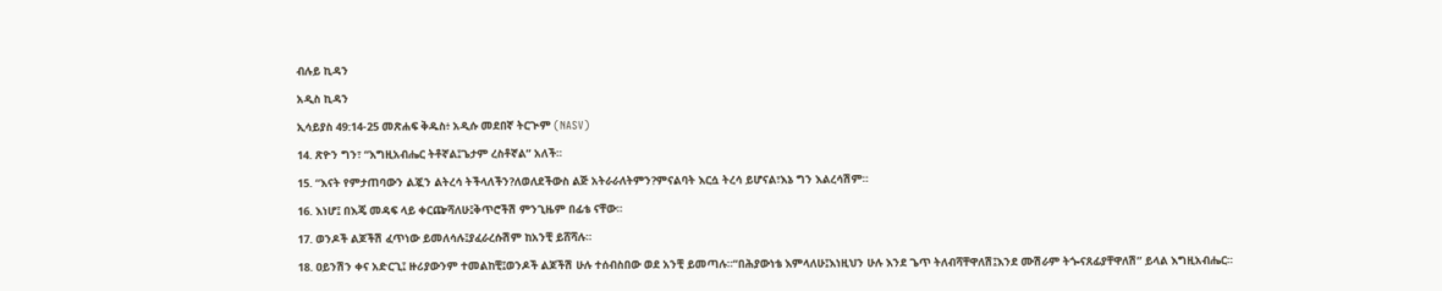ብሉይ ኪዳን

አዲስ ኪዳን

ኢሳይያስ 49:14-25 መጽሐፍ ቅዱስ፥ አዲሱ መደበኛ ትርጒም (NASV)

14. ጽዮን ግን፣ “እግዚአብሔር ትቶኛል፤ጌታም ረስቶኛል” አለች።

15. “እናት የምታጠባውን ልጇን ልትረሳ ትችላለችን?ለወለደችውስ ልጅ አትራራለትምን?ምናልባት እርሷ ትረሳ ይሆናል፣እኔ ግን እልረሳሽም።

16. እነሆ፤ በእጄ መዳፍ ላይ ቀርጬሻለሁ፤ቅጥሮችሽ ምንጊዜም በፊቴ ናቸው።

17. ወንዶች ልጆችሽ ፈጥነው ይመለሳሉ፤ያፈራረሱሽም ከአንቺ ይሸሻሉ።

18. ዐይንሽን ቀና አድርጊ፤ ዙሪያውንም ተመልከቺ፤ወንዶች ልጆችሽ ሁሉ ተሰብስበው ወደ አንቺ ይመጣሉ።“በሕያውነቴ እምላለሁ፤እነዚህን ሁሉ እንደ ጌጥ ትለብሻቸዋለሽ፤እንደ ሙሽራም ትጐናጸፊያቸዋለሽ” ይላል እግዚአብሔር።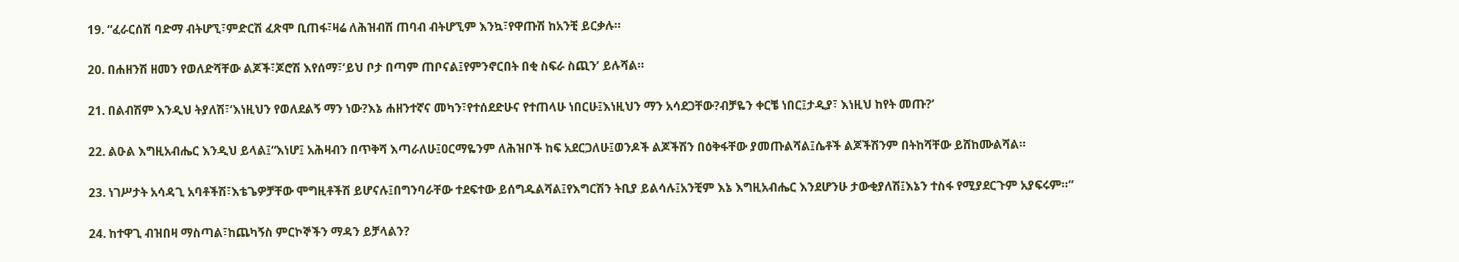19. “ፈራርሰሽ ባድማ ብትሆኚ፣ምድርሽ ፈጽሞ ቢጠፋ፣ዛሬ ለሕዝብሽ ጠባብ ብትሆኚም እንኳ፣የዋጡሽ ከአንቺ ይርቃሉ።

20. በሐዘንሽ ዘመን የወለድሻቸው ልጆች፣ጆሮሽ እየሰማ፣‘ይህ ቦታ በጣም ጠቦናል፤የምንኖርበት በቂ ስፍራ ስጪን’ ይሉሻል።

21. በልብሽም እንዲህ ትያለሽ፣‘እነዚህን የወለደልኝ ማን ነው?እኔ ሐዘንተኛና መካን፣የተሰደድሁና የተጠላሁ ነበርሁ፤እነዚህን ማን አሳደጋቸው?ብቻዬን ቀርቼ ነበር፤ታዲያ፣ እነዚህ ከየት መጡ?’

22. ልዑል እግዚአብሔር እንዲህ ይላል፤“እነሆ፤ አሕዛብን በጥቅሻ እጣራለሁ፤ዐርማዬንም ለሕዝቦች ከፍ አደርጋለሁ፤ወንዶች ልጆችሽን በዕቅፋቸው ያመጡልሻል፤ሴቶች ልጆችሽንም በትከሻቸው ይሸከሙልሻል።

23. ነገሥታት አሳዳጊ አባቶችሽ፣እቴጌዎቻቸው ሞግዚቶችሽ ይሆናሉ፤በግንባራቸው ተደፍተው ይሰግዱልሻል፤የእግርሽን ትቢያ ይልሳሉ፤አንቺም እኔ እግዚአብሔር እንደሆንሁ ታውቂያለሽ፤እኔን ተስፋ የሚያደርጉም አያፍሩም።”

24. ከተዋጊ ብዝበዛ ማስጣል፣ከጨካኝስ ምርኮኞችን ማዳን ይቻላልን?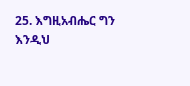25. እግዚአብሔር ግን እንዲህ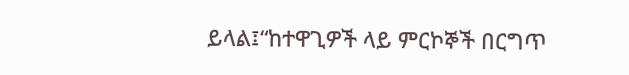ይላል፤“ከተዋጊዎች ላይ ምርኮኞች በርግጥ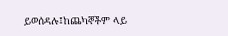ይወሰዳሉ፤ከጨካኞችም ላይ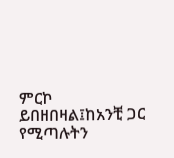ምርኮ ይበዘበዛል፤ከአንቺ ጋር የሚጣሉትን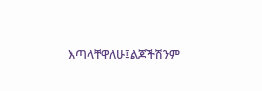እጣላቸዋለሁ፤ልጆችሽንም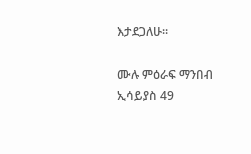እታደጋለሁ።

ሙሉ ምዕራፍ ማንበብ ኢሳይያስ 49